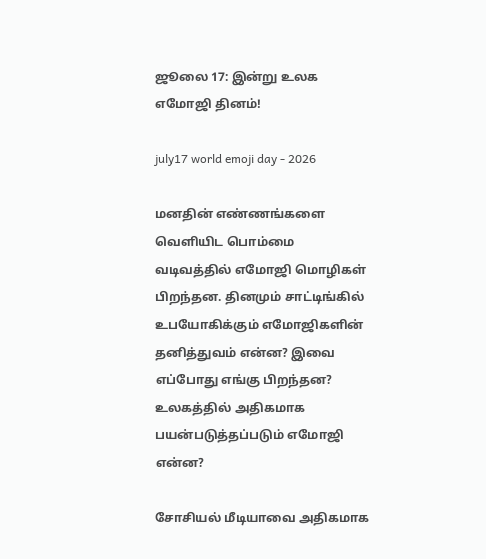ஜூலை 17: இன்று உலக எமோஜி தினம்!

july17 world emoji day - 2026

மனதின் எண்ணங்களை வெளியிட பொம்மை வடிவத்தில் எமோஜி மொழிகள் பிறந்தன. தினமும் சாட்டிங்கில் உபயோகிக்கும் எமோஜிகளின் தனித்துவம் என்ன? இவை எப்போது எங்கு பிறந்தன? உலகத்தில் அதிகமாக பயன்படுத்தப்படும் எமோஜி என்ன?

சோசியல் மீடியாவை அதிகமாக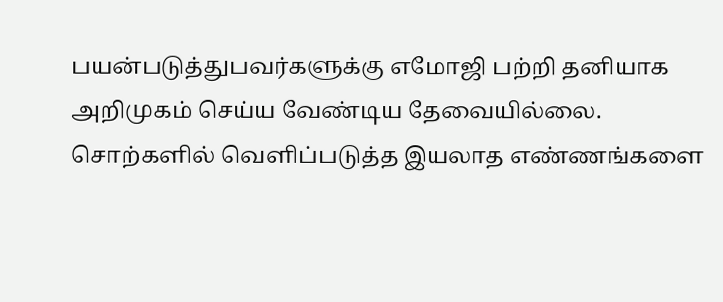பயன்படுத்துபவர்களுக்கு எமோஜி பற்றி தனியாக அறிமுகம் செய்ய வேண்டிய தேவையில்லை. சொற்களில் வெளிப்படுத்த இயலாத எண்ணங்களை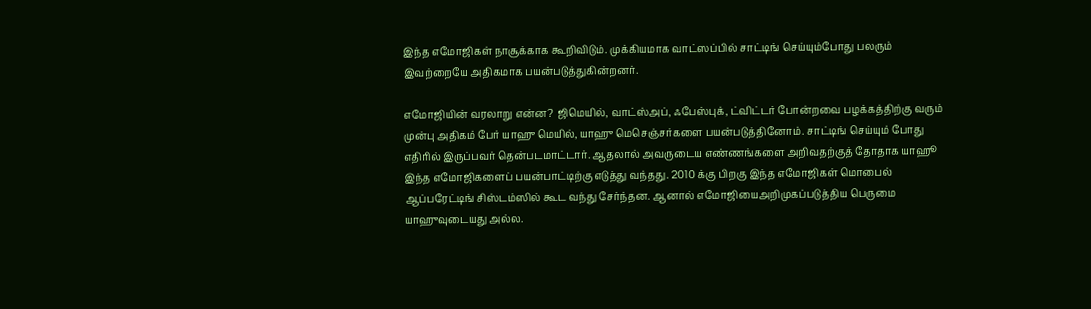இந்த எமோஜிகள் நாசூக்காக கூறிவிடும். முக்கியமாக வாட்ஸப்பில் சாட்டிங் செய்யும்போது பலரும் இவற்றையே அதிகமாக பயன்படுத்துகின்றனர்.

எமோஜியின் வரலாறு என்ன? ஜிமெயில், வாட்ஸ்அப், ஃபேஸ்புக், ட்விட்டர் போன்றவை பழக்கத்திற்கு வரும் முன்பு அதிகம் பேர் யாஹு மெயில், யாஹு மெசெஞ்சர்களை பயன்படுத்தினோம். சாட்டிங் செய்யும் போது எதிரில் இருப்பவர் தென்படமாட்டார். ஆதலால் அவருடைய எண்ணங்களை அறிவதற்குத் தோதாக யாஹூ இந்த எமோஜிகளைப் பயன்பாட்டிற்கு எடுத்து வந்தது. 2010 க்கு பிறகு இந்த எமோஜிகள் மொபைல் ஆப்பரேட்டிங் சிஸ்டம்ஸில் கூட வந்து சேர்ந்தன. ஆனால் எமோஜியைஅறிமுகப்படுத்திய பெருமை யாஹுவுடையது அல்ல.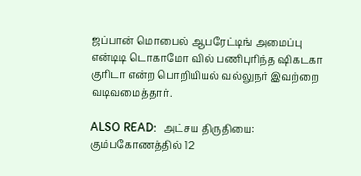ஜப்பான் மொபைல் ஆபரேட்டிங் அமைப்பு என்டிடி டொகாமோ வில் பணிபுரிந்த ஷிகடகா குரிடா என்ற பொறியியல் வல்லுநர் இவற்றை வடிவமைத்தார்.

ALSO READ:  அட்சய திருதியை: கும்பகோணத்தில் 12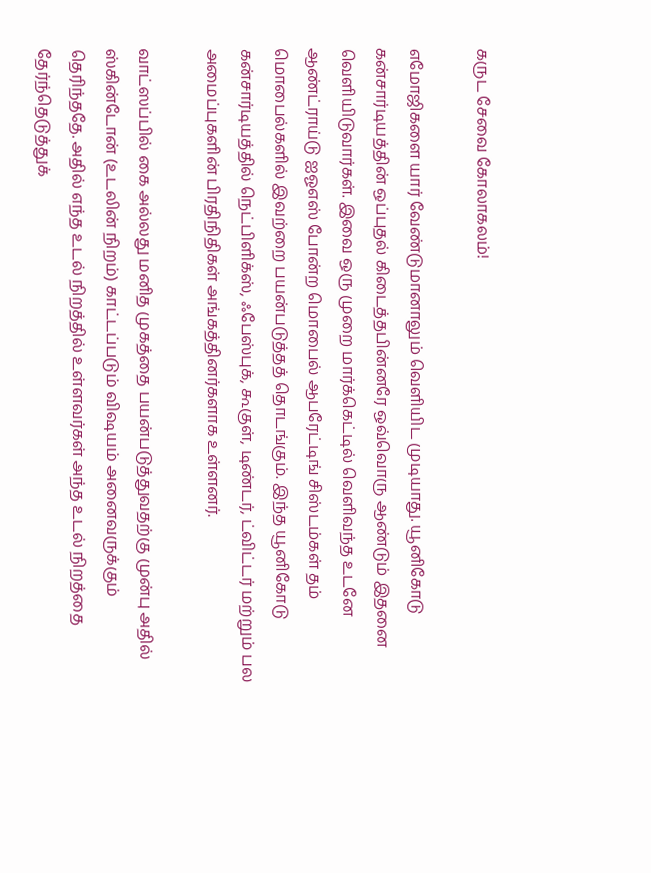கருட சேவை கோலாகலம்!

எமோஜிகளை யார் வேண்டுமானாலும் வெளியிட முடியாது. யூனிகோடு கன்சார்டியத்தின் ஒப்புதல் கிடைத்தபின்னரே ஒவ்வொரு ஆண்டும் இதனை வெளியிடுவார்கள். இவை ஒரு முறை மார்க்கெட்டில் வெளிவந்த உடனே ஆண்ட்ராய்டு ஐஓஎஸ் போன்ற மொபைல் ஆபரேட்டிங் சிஸ்டம்கள் தம் மொபைல்களில் இவற்றை பயன்படுத்தத் தொடங்கும். இந்த யூனிகோடு கன்சார்டியத்தில் நெட்பிளிக்ஸ், ஃபேஸ்புக், கூகுள், டிண்டர், ட்விட்டர் மற்றும் பல அமைப்புகளின் பிரதிநிதிகள் அங்கத்தினர்களாக உள்ளனர்.

வாட்ஸப்பில் கை அல்லது மனித முகத்தை பயன்படுத்துவதற்கு முன்பு அதில் ஸ்கின்டோன் (உடலின் நிறம்) காட்டப்படும் விஷயம் அனைவருக்கும் தெரிந்ததே. அதில் எந்த உடல் நிறத்தில் உள்ளவர்கள் அந்த உடல் நிறத்தை தேர்ந்தெடுத்துக்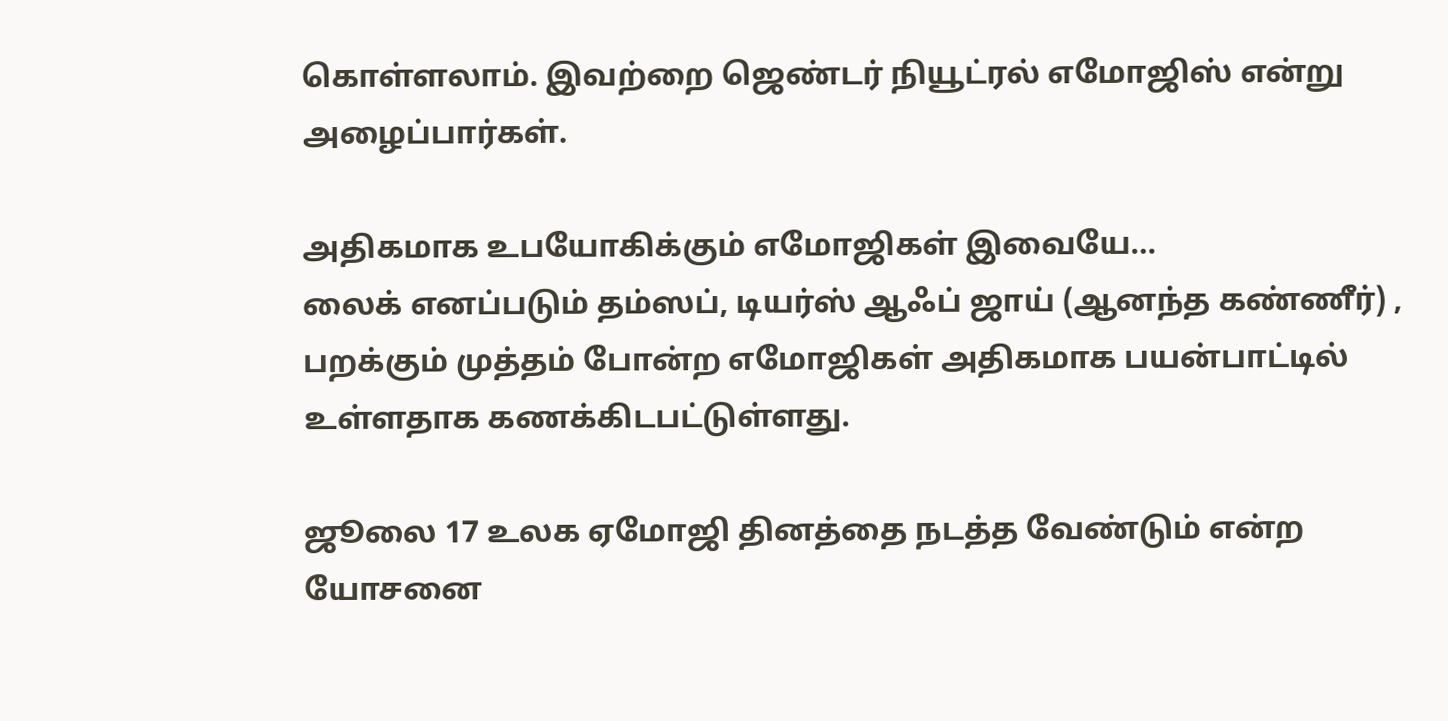கொள்ளலாம். இவற்றை ஜெண்டர் நியூட்ரல் எமோஜிஸ் என்று அழைப்பார்கள்.

அதிகமாக உபயோகிக்கும் எமோஜிகள் இவையே…
லைக் எனப்படும் தம்ஸப், டியர்ஸ் ஆஃப் ஜாய் (ஆனந்த கண்ணீர்) , பறக்கும் முத்தம் போன்ற எமோஜிகள் அதிகமாக பயன்பாட்டில் உள்ளதாக கணக்கிடபட்டுள்ளது.

ஜூலை 17 உலக ஏமோஜி தினத்தை நடத்த வேண்டும் என்ற யோசனை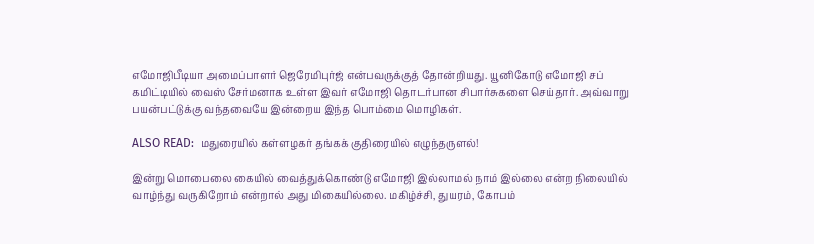எமோஜிபீடியா அமைப்பாளர் ஜெரேமிபுர்ஜ் என்பவருக்குத் தோன்றியது. யூனிகோடு எமோஜி சப் கமிட்டியில் வைஸ் சேர்மனாக உள்ள இவர் எமோஜி தொடர்பான சிபார்சுகளை செய்தார். அவ்வாறு பயன்பட்டுக்கு வந்தவையே இன்றைய இந்த பொம்மை மொழிகள்.

ALSO READ:  மதுரையில் கள்ளழகர் தங்கக் குதிரையில் எழுந்தருளல்!

இன்று மொபைலை கையில் வைத்துக்கொண்டு எமோஜி இல்லாமல் நாம் இல்லை என்ற நிலையில் வாழ்ந்து வருகிறோம் என்றால் அது மிகையில்லை. மகிழ்ச்சி, துயரம், கோபம்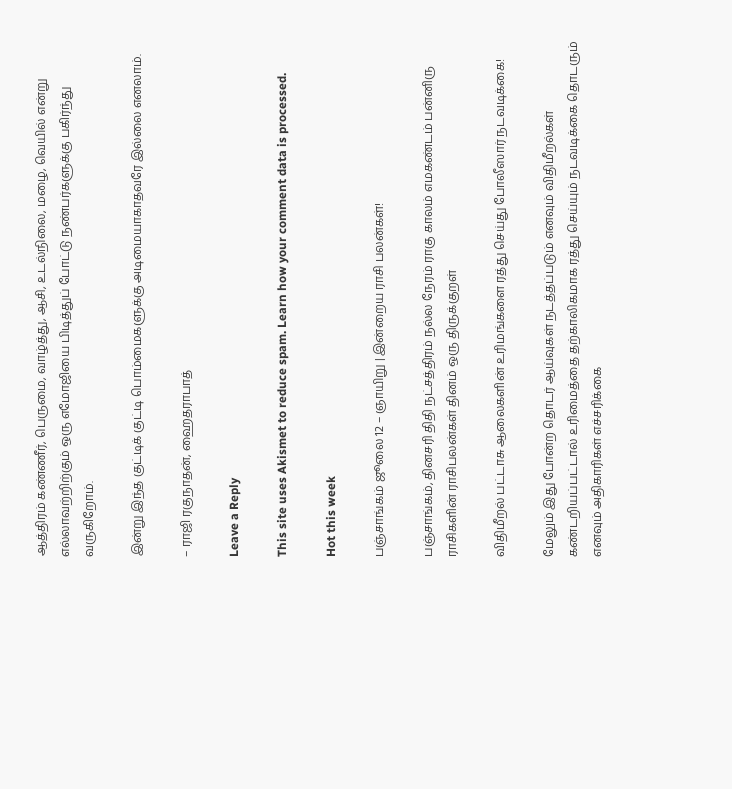ஆத்திரம் கண்ணீர், பெருமை, வாழ்த்து, ஆசி, உடல்நிலை, மழை, வெயில் என்று எல்லாவற்றிற்கும் ஒரு எமோஜியை பிடித்துப் போட்டு நண்பர்களுக்கு பகிர்ந்து வருகிறோம்.

இன்று இந்த குட்டிக் குட்டி பொம்மைகளுக்கு அடிமையாகாதவரே இல்லை எனலாம்.

– ராஜி ரகுநாதன், ஹைதராபாத்

Leave a Reply

This site uses Akismet to reduce spam. Learn how your comment data is processed.

Hot this week

பஞ்சாங்கம் ஜூலை 12 – ஞாயிறு | இன்றைய ராசி பலன்கள்!

பஞ்சாங்கம், தினசரி திதி நட்சத்திரம் நல்ல நேரம் ராகு காலம் எமகண்டம் பன்னிரு ராசிகளின் ராசிபலன்கள் தினம் ஒரு திருக்குறள்

விதிமீறல் பட்டாசு ஆலைகளின் உரிமங்களை ரத்து செய்து போலீஸார் நடவடிக்கை!

மேலும் இது போன்ற தொடர் ஆய்வுகள் நடத்தப்படும் எனவும் விதிமீறல்கள் கண்டறியப்பட்டால் உரிமைத்தை தற்காலிகமாக ரத்து செய்யும் நடவடிக்கை தொடரும் எனவும் அதிகாரிகள் எச்சரிக்கை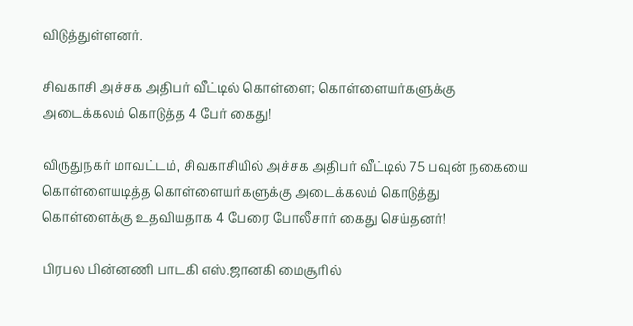விடுத்துள்ளனர்.

சிவகாசி அச்சக அதிபர் வீட்டில் கொள்ளை; கொள்ளையர்களுக்கு அடைக்கலம் கொடுத்த 4 பேர் கைது!

விருதுநகர் மாவட்டம், சிவகாசியில் அச்சக அதிபர் வீட்டில் 75 பவுன் நகையை கொள்ளையடித்த கொள்ளையர்களுக்கு அடைக்கலம் கொடுத்து கொள்ளைக்கு உதவியதாக 4 பேரை போலீசார் கைது செய்தனர்!

பிரபல பின்னணி பாடகி எஸ்.ஜானகி மைசூரில்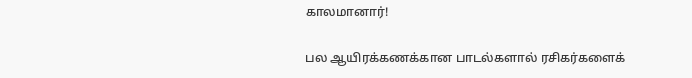காலமானார்!

பல ஆயிரக்கணக்கான பாடல்களால் ரசிகர்களைக்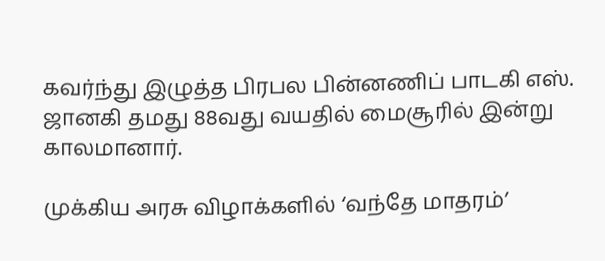கவர்ந்து இழுத்த பிரபல பின்னணிப் பாடகி எஸ். ஜானகி தமது 88வது வயதில் மைசூரில் இன்று காலமானார்.

முக்கிய அரசு விழாக்களில் ‘வந்தே மாதரம்’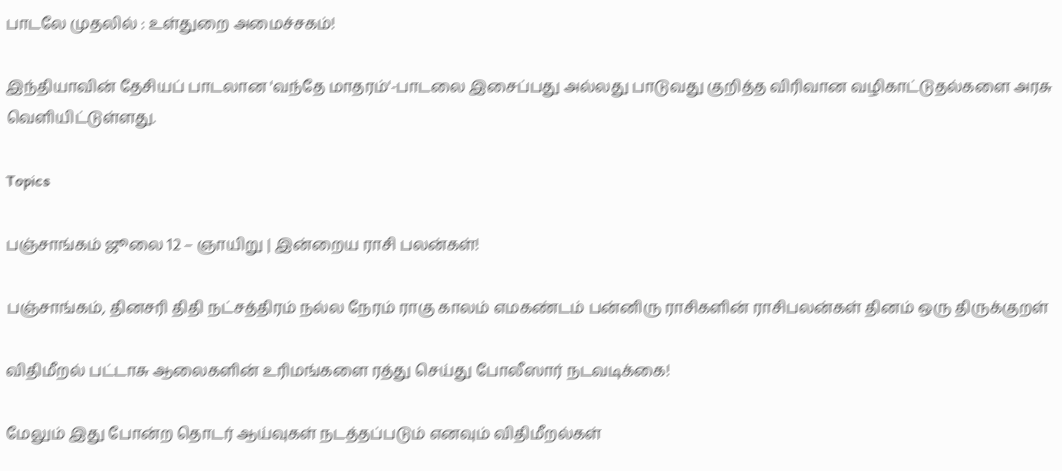பாடலே முதலில் : உள்துறை அமைச்சகம்!

இந்தியாவின் தேசியப் பாடலான 'வந்தே மாதரம்'-பாடலை இசைப்பது அல்லது பாடுவது குறித்த விரிவான வழிகாட்டுதல்களை அரசு வெளியிட்டுள்ளது.

Topics

பஞ்சாங்கம் ஜூலை 12 – ஞாயிறு | இன்றைய ராசி பலன்கள்!

பஞ்சாங்கம், தினசரி திதி நட்சத்திரம் நல்ல நேரம் ராகு காலம் எமகண்டம் பன்னிரு ராசிகளின் ராசிபலன்கள் தினம் ஒரு திருக்குறள்

விதிமீறல் பட்டாசு ஆலைகளின் உரிமங்களை ரத்து செய்து போலீஸார் நடவடிக்கை!

மேலும் இது போன்ற தொடர் ஆய்வுகள் நடத்தப்படும் எனவும் விதிமீறல்கள்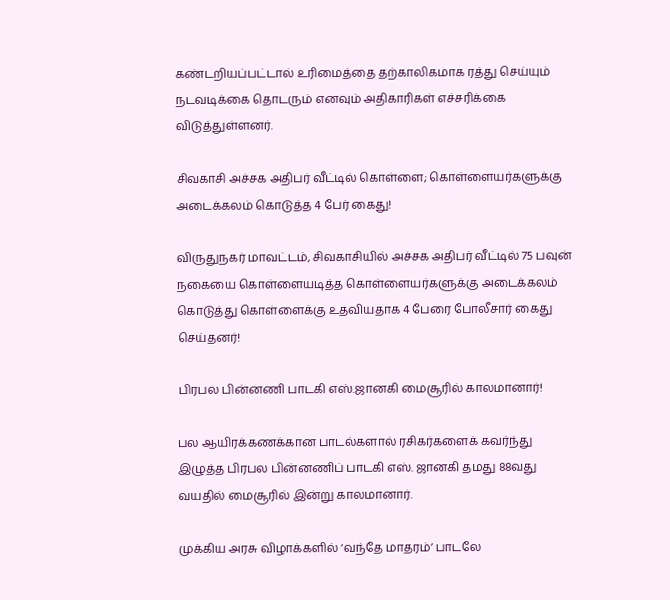கண்டறியப்பட்டால் உரிமைத்தை தற்காலிகமாக ரத்து செய்யும் நடவடிக்கை தொடரும் எனவும் அதிகாரிகள் எச்சரிக்கை விடுத்துள்ளனர்.

சிவகாசி அச்சக அதிபர் வீட்டில் கொள்ளை; கொள்ளையர்களுக்கு அடைக்கலம் கொடுத்த 4 பேர் கைது!

விருதுநகர் மாவட்டம், சிவகாசியில் அச்சக அதிபர் வீட்டில் 75 பவுன் நகையை கொள்ளையடித்த கொள்ளையர்களுக்கு அடைக்கலம் கொடுத்து கொள்ளைக்கு உதவியதாக 4 பேரை போலீசார் கைது செய்தனர்!

பிரபல பின்னணி பாடகி எஸ்.ஜானகி மைசூரில் காலமானார்!

பல ஆயிரக்கணக்கான பாடல்களால் ரசிகர்களைக் கவர்ந்து இழுத்த பிரபல பின்னணிப் பாடகி எஸ். ஜானகி தமது 88வது வயதில் மைசூரில் இன்று காலமானார்.

முக்கிய அரசு விழாக்களில் ‘வந்தே மாதரம்’ பாடலே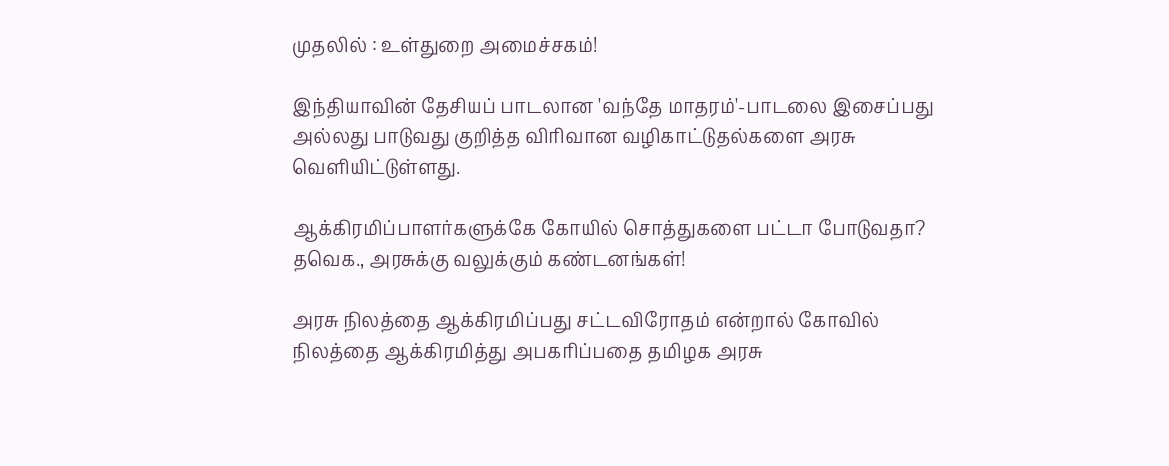முதலில் : உள்துறை அமைச்சகம்!

இந்தியாவின் தேசியப் பாடலான 'வந்தே மாதரம்'-பாடலை இசைப்பது அல்லது பாடுவது குறித்த விரிவான வழிகாட்டுதல்களை அரசு வெளியிட்டுள்ளது.

ஆக்கிரமிப்பாளர்களுக்கே கோயில் சொத்துகளை பட்டா போடுவதா? தவெக., அரசுக்கு வலுக்கும் கண்டனங்கள்!

அரசு நிலத்தை ஆக்கிரமிப்பது சட்டவிரோதம் என்றால் கோவில் நிலத்தை ஆக்கிரமித்து அபகரிப்பதை தமிழக அரசு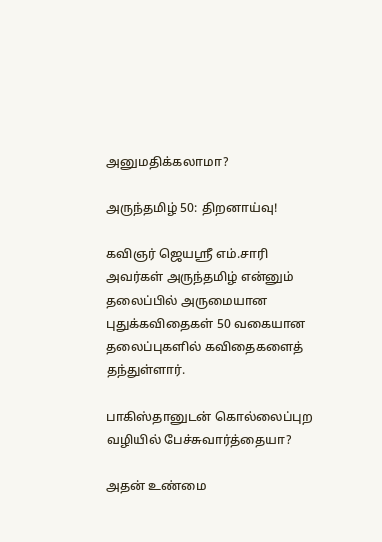அனுமதிக்கலாமா?

அருந்தமிழ் 50: திறனாய்வு!

கவிஞர் ஜெயஸ்ரீ எம்.சாரி அவர்கள் அருந்தமிழ் என்னும் தலைப்பில் அருமையான புதுக்கவிதைகள் 50 வகையான தலைப்புகளில் கவிதைகளைத் தந்துள்ளார்.

பாகிஸ்தானுடன் கொல்லைப்புற வழியில் பேச்சுவார்த்தையா?

அதன் உண்மை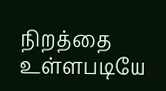நிறத்தை உள்ளபடியே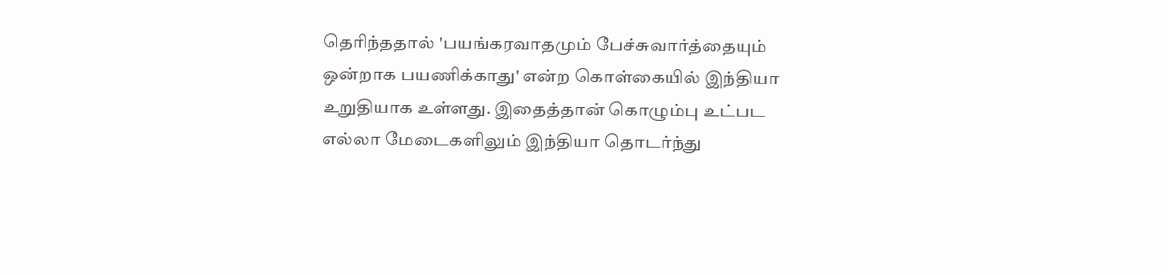தெரிந்ததால் 'பயங்கரவாதமும் பேச்சுவார்த்தையும் ஒன்றாக பயணிக்காது' என்ற கொள்கையில் இந்தியா உறுதியாக உள்ளது. இதைத்தான் கொழும்பு உட்பட எல்லா மேடைகளிலும் இந்தியா தொடர்ந்து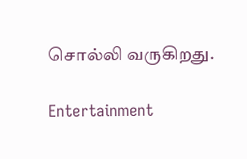சொல்லி வருகிறது.

Entertainment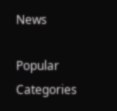News

Popular Categories